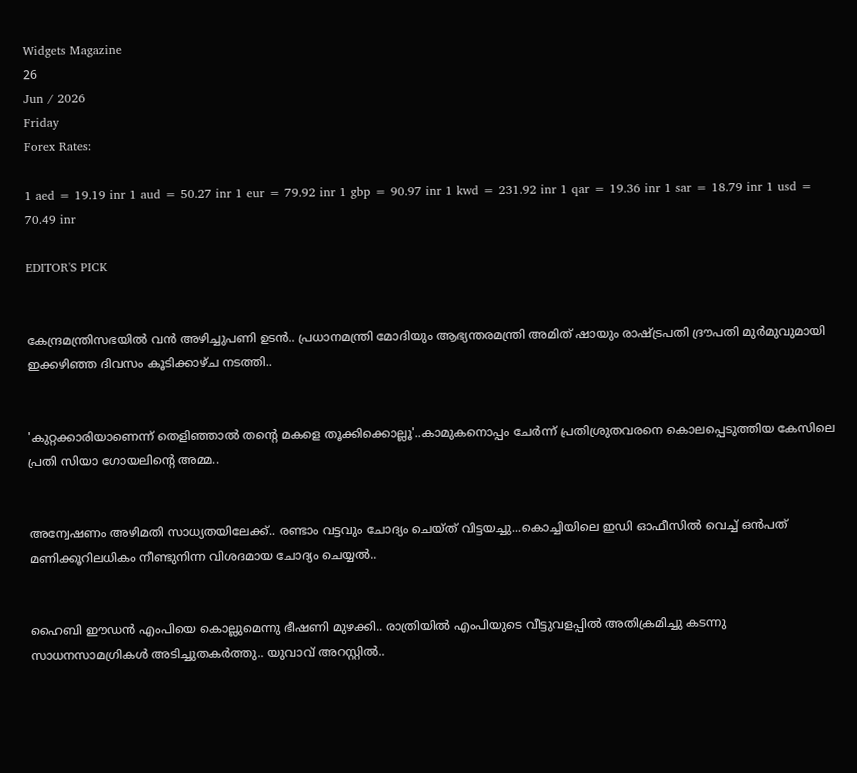Widgets Magazine
26
Jun / 2026
Friday
Forex Rates:

1 aed = 19.19 inr 1 aud = 50.27 inr 1 eur = 79.92 inr 1 gbp = 90.97 inr 1 kwd = 231.92 inr 1 qar = 19.36 inr 1 sar = 18.79 inr 1 usd = 70.49 inr

EDITOR'S PICK


കേന്ദ്രമന്ത്രിസഭയിൽ വൻ അഴിച്ചുപണി ഉടൻ.. പ്രധാനമന്ത്രി മോദിയും ആഭ്യന്തരമന്ത്രി അമിത് ഷായും രാഷ്ട്രപതി ദ്രൗപതി മുർമുവുമായി ഇക്കഴിഞ്ഞ ദിവസം കൂടിക്കാഴ്ച നടത്തി..


'കുറ്റക്കാരിയാണെന്ന് തെളിഞ്ഞാൽ തന്റെ മകളെ തൂക്കിക്കൊല്ലൂ'..കാമുകനൊപ്പം ചേർന്ന് പ്രതിശ്രുതവരനെ കൊലപ്പെടുത്തിയ കേസിലെ പ്രതി സിയാ ഗോയലിന്റെ അമ്മ..


അന്വേഷണം അഴിമതി സാധ്യതയിലേക്ക്.. രണ്ടാം വട്ടവും ചോദ്യം ചെയ്ത് വിട്ടയച്ചു...കൊച്ചിയിലെ ഇഡി ഓഫീസില്‍ വെച്ച് ഒന്‍പത് മണിക്കൂറിലധികം നീണ്ടുനിന്ന വിശദമായ ചോദ്യം ചെയ്യൽ..


ഹൈബി ഈഡന്‍ എംപിയെ കൊല്ലുമെന്നു ഭീഷണി മുഴക്കി.. രാത്രിയില്‍ എംപിയുടെ വീട്ടുവളപ്പില്‍ അതിക്രമിച്ചു കടന്നു സാധനസാമഗ്രികള്‍ അടിച്ചുതകര്‍ത്തു.. യുവാവ് അറസ്റ്റില്‍..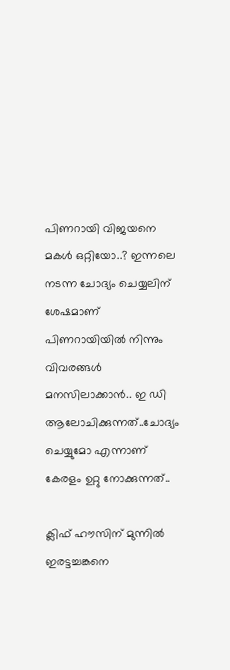പിണറായി വിജയനെ മകൾ ഒറ്റിയോ..? ഇന്നലെ നടന്ന ചോദ്യം ചെയ്യലിന് ശേഷമാണ് പിണറായിയിൽ നിന്നും വിവരങ്ങൾ മനസിലാക്കാൻ.. ഇ ഡി ആലോചിക്കുന്നത്..ചോദ്യം ചെയ്യുമോ എന്നാണ് കേരളം ഉറ്റു നോക്കുന്നത്..

ക്ലിഫ് ഹൗസിന് മുന്നില്‍ ഇരട്ടച്ചങ്കനെ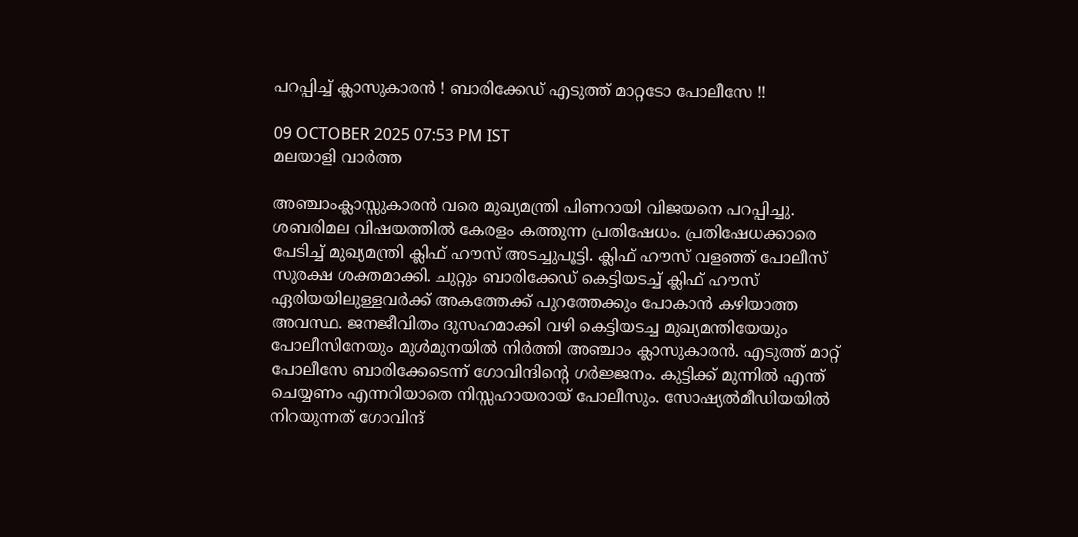പറപ്പിച്ച് ക്ലാസുകാരന്‍ ! ബാരിക്കേഡ് എടുത്ത് മാറ്റടോ പോലീസേ !!

09 OCTOBER 2025 07:53 PM IST
മലയാളി വാര്‍ത്ത

അഞ്ചാംക്ലാസ്സുകാരന്‍ വരെ മുഖ്യമന്ത്രി പിണറായി വിജയനെ പറപ്പിച്ചു. ശബരിമല വിഷയത്തില്‍ കേരളം കത്തുന്ന പ്രതിഷേധം. പ്രതിഷേധക്കാരെ പേടിച്ച് മുഖ്യമന്ത്രി ക്ലിഫ് ഹൗസ് അടച്ചുപൂട്ടി. ക്ലിഫ് ഹൗസ് വളഞ്ഞ് പോലീസ് സുരക്ഷ ശക്തമാക്കി. ചുറ്റും ബാരിക്കേഡ് കെട്ടിയടച്ച് ക്ലിഫ് ഹൗസ് ഏരിയയിലുള്ളവര്‍ക്ക് അകത്തേക്ക് പുറത്തേക്കും പോകാന്‍ കഴിയാത്ത അവസ്ഥ. ജനജീവിതം ദുസഹമാക്കി വഴി കെട്ടിയടച്ച മുഖ്യമന്തിയേയും പോലീസിനേയും മുള്‍മുനയില്‍ നിര്‍ത്തി അഞ്ചാം ക്ലാസുകാരന്‍. എടുത്ത് മാറ്റ് പോലീസേ ബാരിക്കേടെന്ന് ഗോവിന്ദിന്റെ ഗര്‍ജ്ജനം. കുട്ടിക്ക് മുന്നില്‍ എന്ത് ചെയ്യണം എന്നറിയാതെ നിസ്സഹായരായ് പോലീസും. സോഷ്യല്‍മീഡിയയില്‍ നിറയുന്നത് ഗോവിന്ദ്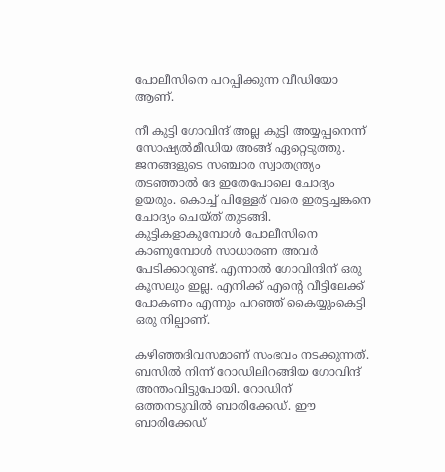പോലീസിനെ പറപ്പിക്കുന്ന വീഡിയോ ആണ്.

നീ കുട്ടി ഗോവിന്ദ് അല്ല കുട്ടി അയ്യപ്പനെന്ന് സോഷ്യല്‍മീഡിയ അങ്ങ് ഏറ്റെടുത്തു. ജനങ്ങളുടെ സഞ്ചാര സ്വാതന്ത്ര്യം തടഞ്ഞാല്‍ ദേ ഇതേപോലെ ചോദ്യം ഉയരും. കൊച്ച് പിള്ളേര് വരെ ഇരട്ടച്ചങ്കനെ ചോദ്യം ചെയ്ത് തുടങ്ങി. കുട്ടികളാകുമ്പോള്‍ പോലീസിനെ കാണുമ്പോള്‍ സാധാരണ അവര്‍ പേടിക്കാറുണ്ട്. എന്നാല്‍ ഗോവിന്ദിന് ഒരു കൂസലും ഇല്ല. എനിക്ക് എന്റെ വീട്ടിലേക്ക് പോകണം എന്നും പറഞ്ഞ് കൈയ്യുംകെട്ടി ഒരു നില്പാണ്.

കഴിഞ്ഞദിവസമാണ് സംഭവം നടക്കുന്നത്. ബസില്‍ നിന്ന് റോഡിലിറങ്ങിയ ഗോവിന്ദ് അന്തംവിട്ടുപോയി. റോഡിന് ഒത്തനടുവില്‍ ബാരിക്കേഡ്. ഈ ബാരിക്കേഡ്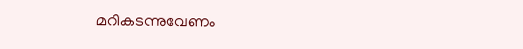മറികടന്നുവേണം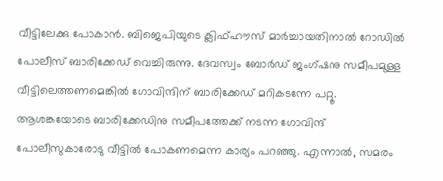വീട്ടിലേക്കു പോകാന്‍. ബിജെപിയുടെ ക്ലിഫ്ഹൗസ് മാര്‍ച്ചായതിനാല്‍ റോഡില്‍ പോലീസ് ബാരിക്കേഡ് വെച്ചിരുന്നു. ദേവസ്വം ബോര്‍ഡ് ജംഗ്ഷനു സമീപമുള്ള വീട്ടിലെത്തണമെങ്കില്‍ ഗോവിന്ദിന് ബാരിക്കേഡ് മറികടന്നേ പറ്റൂ. ആശങ്കയോടെ ബാരിക്കേഡിനു സമീപത്തേക്ക് നടന്ന ഗോവിന്ദ് പോലീസുകാരോടു വീട്ടില്‍ പോകണമെന്ന കാര്യം പറഞ്ഞു. എന്നാല്‍, സമരം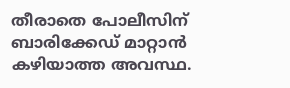തീരാതെ പോലീസിന് ബാരിക്കേഡ് മാറ്റാന്‍ കഴിയാത്ത അവസ്ഥ.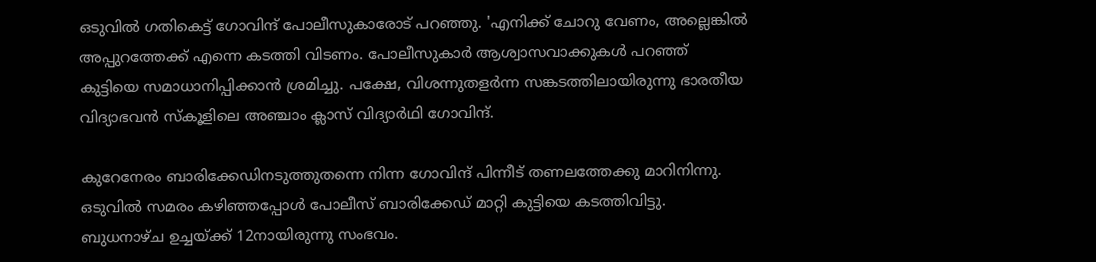ഒടുവില്‍ ഗതികെട്ട് ഗോവിന്ദ് പോലീസുകാരോട് പറഞ്ഞു. 'എനിക്ക് ചോറു വേണം, അല്ലെങ്കില്‍ അപ്പുറത്തേക്ക് എന്നെ കടത്തി വിടണം. പോലീസുകാര്‍ ആശ്വാസവാക്കുകള്‍ പറഞ്ഞ് കുട്ടിയെ സമാധാനിപ്പിക്കാന്‍ ശ്രമിച്ചു. പക്ഷേ, വിശന്നുതളര്‍ന്ന സങ്കടത്തിലായിരുന്നു ഭാരതീയ വിദ്യാഭവന്‍ സ്‌കൂളിലെ അഞ്ചാം ക്ലാസ് വിദ്യാര്‍ഥി ഗോവിന്ദ്.

കുറേനേരം ബാരിക്കേഡിനടുത്തുതന്നെ നിന്ന ഗോവിന്ദ് പിന്നീട് തണലത്തേക്കു മാറിനിന്നു. ഒടുവില്‍ സമരം കഴിഞ്ഞപ്പോള്‍ പോലീസ് ബാരിക്കേഡ് മാറ്റി കുട്ടിയെ കടത്തിവിട്ടു. ബുധനാഴ്ച ഉച്ചയ്ക്ക് 12നായിരുന്നു സംഭവം.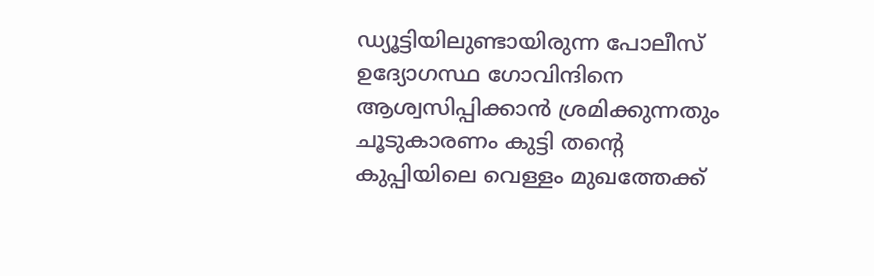ഡ്യൂട്ടിയിലുണ്ടായിരുന്ന പോലീസ് ഉദ്യോഗസ്ഥ ഗോവിന്ദിനെ ആശ്വസിപ്പിക്കാന്‍ ശ്രമിക്കുന്നതും ചൂടുകാരണം കുട്ടി തന്റെ കുപ്പിയിലെ വെള്ളം മുഖത്തേക്ക്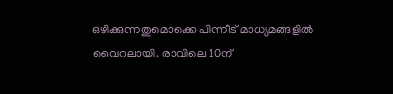ഒഴിക്കുന്നതുമൊക്കെ പിന്നീട് മാധ്യമങ്ങളില്‍ വൈറലായി. രാവിലെ 10ന്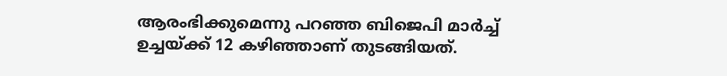ആരംഭിക്കുമെന്നു പറഞ്ഞ ബിജെപി മാര്‍ച്ച് ഉച്ചയ്ക്ക് 12 കഴിഞ്ഞാണ് തുടങ്ങിയത്.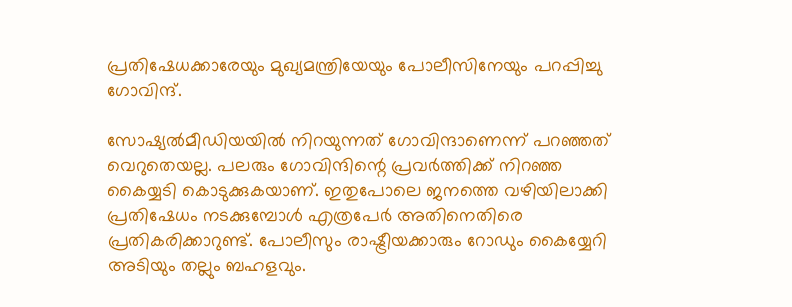പ്രതിഷേധക്കാരേയും മുഖ്യമന്ത്രിയേയും പോലീസിനേയും പറപ്പിച്ചു ഗോവിന്ദ്.

സോഷ്യല്‍മീഡിയയില്‍ നിറയുന്നത് ഗോവിന്ദാണെന്ന് പറഞ്ഞത് വെറുതെയല്ല. പലരും ഗോവിന്ദിന്റെ പ്രവര്‍ത്തിക്ക് നിറഞ്ഞ കൈയ്യടി കൊടുക്കുകയാണ്. ഇതുപോലെ ജനത്തെ വഴിയിലാക്കി പ്രതിഷേധം നടക്കുമ്പോള്‍ എത്രപേര്‍ അതിനെതിരെ പ്രതികരിക്കാറുണ്ട്. പോലീസും രാഷ്ട്രീയക്കാരും റോഡും കൈയ്യേറി അടിയും തല്ലും ബഹളവും.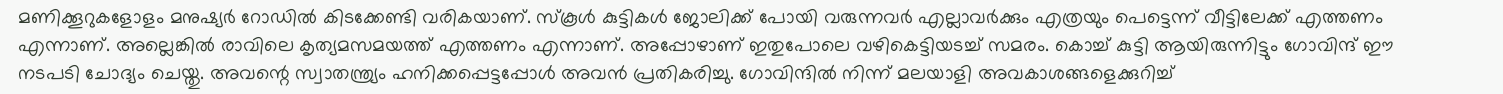മണിക്കൂറുകളോളം മനുഷ്യര്‍ റോഡില്‍ കിടക്കേണ്ടി വരികയാണ്. സ്‌കൂള്‍ കുട്ടികള്‍ ജോലിക്ക് പോയി വരുന്നവര്‍ എല്ലാവര്‍ക്കും എത്രയും പെട്ടെന്ന് വീട്ടിലേക്ക് എത്തണം എന്നാണ്. അല്ലെങ്കില്‍ രാവിലെ കൃത്യമസമയത്ത് എത്തണം എന്നാണ്. അപ്പോഴാണ് ഇതുപോലെ വഴികെട്ടിയടച്ച് സമരം. കൊച്ച് കുട്ടി ആയിരുന്നിട്ടും ഗോവിന്ദ് ഈ നടപടി ചോദ്യം ചെയ്തു. അവന്റെ സ്വാതന്ത്ര്യം ഹനിക്കപ്പെട്ടപ്പോള്‍ അവന്‍ പ്രതികരിച്ചു. ഗോവിന്ദില്‍ നിന്ന് മലയാളി അവകാശങ്ങളെക്കുറിച്ച്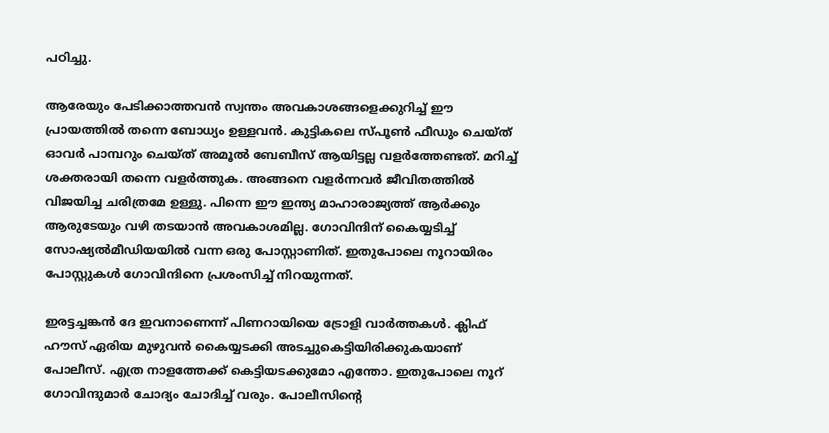പഠിച്ചു.

ആരേയും പേടിക്കാത്തവന്‍ സ്വന്തം അവകാശങ്ങളെക്കുറിച്ച് ഈ പ്രായത്തില്‍ തന്നെ ബോധ്യം ഉള്ളവന്‍. കുട്ടികലെ സ്പൂണ്‍ ഫീഡും ചെയ്ത് ഓവര്‍ പാമ്പറും ചെയ്ത് അമൂല്‍ ബേബീസ് ആയിട്ടല്ല വളര്‍ത്തേണ്ടത്. മറിച്ച് ശക്തരായി തന്നെ വളര്‍ത്തുക. അങ്ങനെ വളര്‍ന്നവര്‍ ജീവിതത്തില്‍ വിജയിച്ച ചരിത്രമേ ഉള്ളു. പിന്നെ ഈ ഇന്ത്യ മാഹാരാജ്യത്ത് ആര്‍ക്കും ആരുടേയും വഴി തടയാന്‍ അവകാശമില്ല. ഗോവിന്ദിന് കൈയ്യടിച്ച് സോഷ്യല്‍മീഡിയയില്‍ വന്ന ഒരു പോസ്റ്റാണിത്. ഇതുപോലെ നൂറായിരം പോസ്റ്റുകള്‍ ഗോവിന്ദിനെ പ്രശംസിച്ച് നിറയുന്നത്.

ഇരട്ടച്ചങ്കന്‍ ദേ ഇവനാണെന്ന് പിണറായിയെ ട്രോളി വാര്‍ത്തകള്‍. ക്ലിഫ് ഹൗസ് ഏരിയ മുഴുവന്‍ കൈയ്യടക്കി അടച്ചുകെട്ടിയിരിക്കുകയാണ് പോലീസ്. എത്ര നാളത്തേക്ക് കെട്ടിയടക്കുമോ എന്തോ. ഇതുപോലെ നൂറ് ഗോവിന്ദുമാര്‍ ചോദ്യം ചോദിച്ച് വരും. പോലീസിന്റെ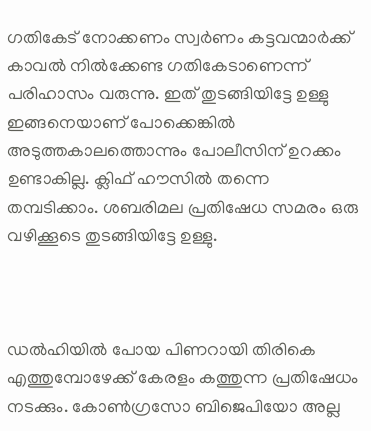ഗതികേട് നോക്കണം സ്വര്‍ണം കട്ടവന്മാര്‍ക്ക് കാവല്‍ നില്‍ക്കേണ്ട ഗതികേടാണെന്ന് പരിഹാസം വരുന്നു. ഇത് തുടങ്ങിയിട്ടേ ഉള്ളു ഇങ്ങനെയാണ് പോക്കെങ്കില്‍ അടുത്തകാലത്തൊന്നും പോലീസിന് ഉറക്കം ഉണ്ടാകില്ല. ക്ലിഫ് ഹൗസില്‍ തന്നെ തമ്പടിക്കാം. ശബരിമല പ്രതിഷേധ സമരം ഒരു വഴിക്കൂടെ തുടങ്ങിയിട്ടേ ഉള്ളു.



ഡല്‍ഹിയില്‍ പോയ പിണറായി തിരികെ എത്തുമ്പോഴേക്ക് കേരളം കത്തുന്ന പ്രതിഷേധം നടക്കും. കോണ്‍ഗ്രസോ ബിജെപിയോ അല്ല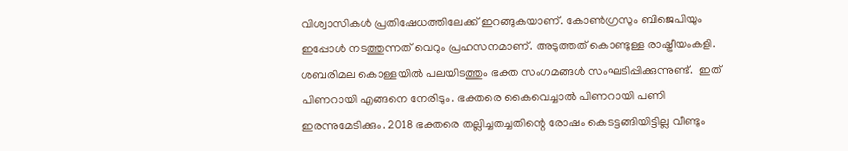വിശ്വാസികള്‍ പ്രതിഷേധത്തിലേക്ക് ഇറങ്ങുകയാണ്. കോണ്‍ഗ്രസും ബിജെപിയും ഇപ്പോള്‍ നടത്തുന്നത് വെറും പ്രഹസനമാണ്. അടുത്തത് കൊണ്ടുള്ള രാഷ്ട്രീയംകളി. ശബരിമല കൊള്ളയില്‍ പലയിടത്തും ഭക്ത സംഗമങ്ങള്‍ സംഘടിപ്പിക്കുന്നുണ്ട്.  ഇത് പിണറായി എങ്ങനെ നേരിടും. ഭക്തരെ കൈവെച്ചാല്‍ പിണറായി പണി ഇരന്നുമേടിക്കും. 2018 ഭക്തരെ തല്ലിച്ചതച്ചതിന്റെ രോഷം കെടട്ടങ്ങിയിട്ടില്ല വീണ്ടും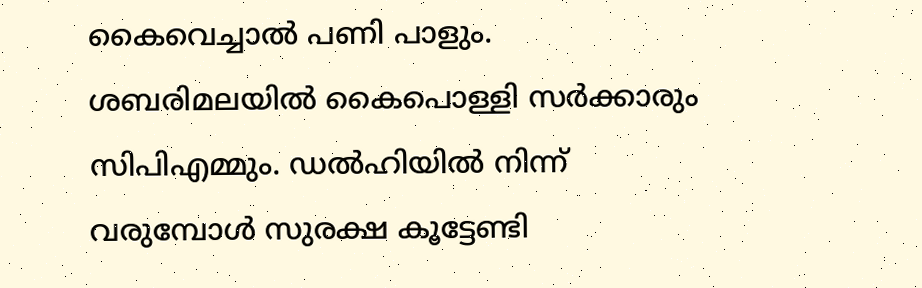കൈവെച്ചാല്‍ പണി പാളും. ശബരിമലയില്‍ കൈപൊള്ളി സര്‍ക്കാരും സിപിഎമ്മും. ഡല്‍ഹിയില്‍ നിന്ന് വരുമ്പോള്‍ സുരക്ഷ കൂട്ടേണ്ടി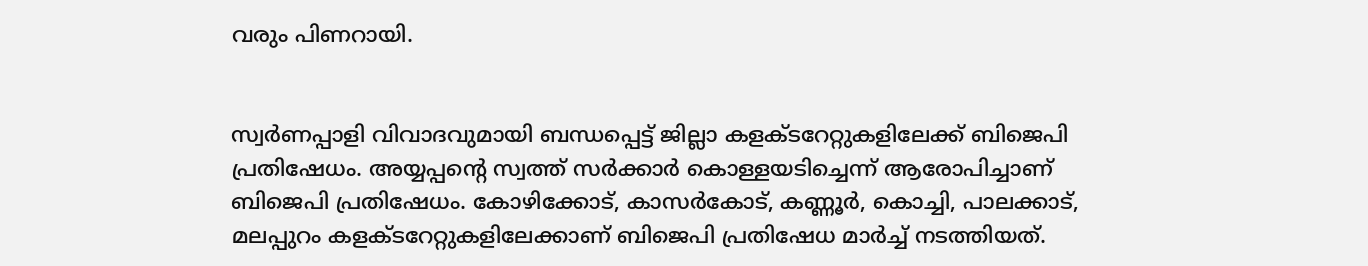വരും പിണറായി.


സ്വര്‍ണപ്പാളി വിവാദവുമായി ബന്ധപ്പെട്ട് ജില്ലാ കളക്ടറേറ്റുകളിലേക്ക് ബിജെപി പ്രതിഷേധം. അയ്യപ്പന്റെ സ്വത്ത് സര്‍ക്കാര്‍ കൊള്ളയടിച്ചെന്ന് ആരോപിച്ചാണ് ബിജെപി പ്രതിഷേധം. കോഴിക്കോട്, കാസര്‍കോട്, കണ്ണൂര്‍, കൊച്ചി, പാലക്കാട്, മലപ്പുറം കളക്ടറേറ്റുകളിലേക്കാണ് ബിജെപി പ്രതിഷേധ മാര്‍ച്ച് നടത്തിയത്.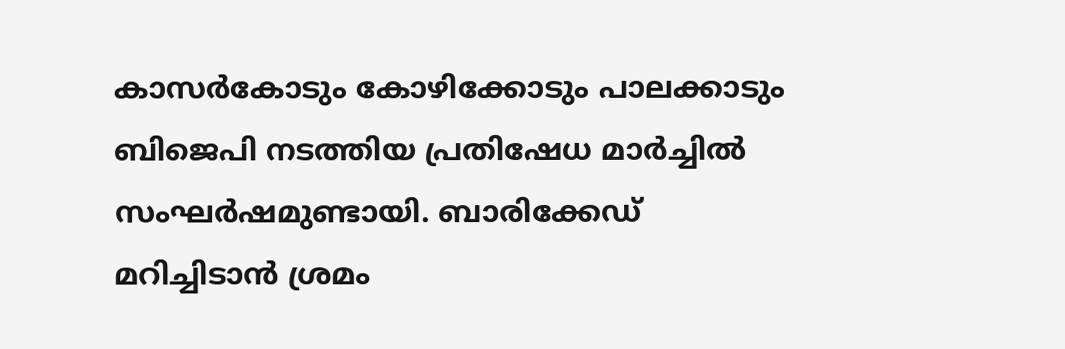കാസര്‍കോടും കോഴിക്കോടും പാലക്കാടും ബിജെപി നടത്തിയ പ്രതിഷേധ മാര്‍ച്ചില്‍ സംഘര്‍ഷമുണ്ടായി. ബാരിക്കേഡ് മറിച്ചിടാന്‍ ശ്രമം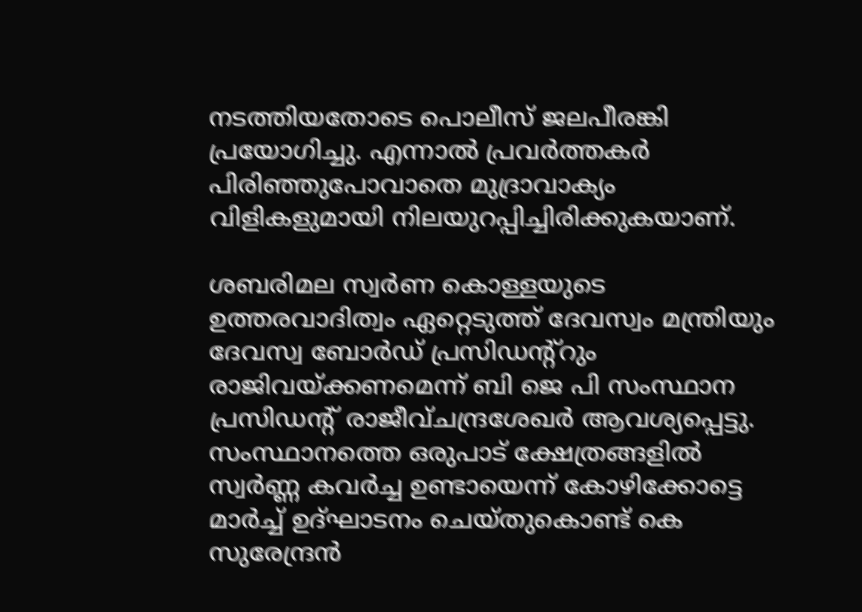നടത്തിയതോടെ പൊലീസ് ജലപീരങ്കി പ്രയോഗിച്ചു. എന്നാല്‍ പ്രവര്‍ത്തകര്‍ പിരിഞ്ഞുപോവാതെ മുദ്രാവാക്യം വിളികളുമായി നിലയുറപ്പിച്ചിരിക്കുകയാണ്.

ശബരിമല സ്വര്‍ണ കൊള്ളയുടെ ഉത്തരവാദിത്വം ഏറ്റെടുത്ത് ദേവസ്വം മന്ത്രിയും ദേവസ്വ ബോര്‍ഡ് പ്രസിഡന്റ്റും രാജിവയ്ക്കണമെന്ന് ബി ജെ പി സംസ്ഥാന പ്രസിഡന്റ് രാജീവ്ചന്ദ്രശേഖര്‍ ആവശ്യപ്പെട്ടു. സംസ്ഥാനത്തെ ഒരുപാട് ക്ഷേത്രങ്ങളില്‍ സ്വര്‍ണ്ണ കവര്‍ച്ച ഉണ്ടായെന്ന് കോഴിക്കോട്ടെ മാര്‍ച്ച് ഉദ്ഘാടനം ചെയ്തുകൊണ്ട് കെ സുരേന്ദ്രന്‍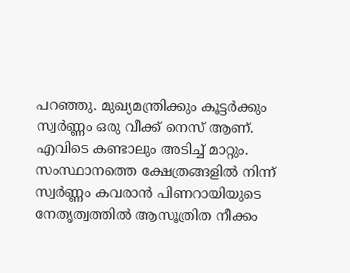പറഞ്ഞു. മുഖ്യമന്ത്രിക്കും കൂട്ടര്‍ക്കും സ്വര്‍ണ്ണം ഒരു വീക്ക് നെസ് ആണ്. എവിടെ കണ്ടാലും അടിച്ച് മാറ്റും. സംസ്ഥാനത്തെ ക്ഷേത്രങ്ങളില്‍ നിന്ന് സ്വര്‍ണ്ണം കവരാന്‍ പിണറായിയുടെ നേതൃത്വത്തില്‍ ആസൂത്രിത നീക്കം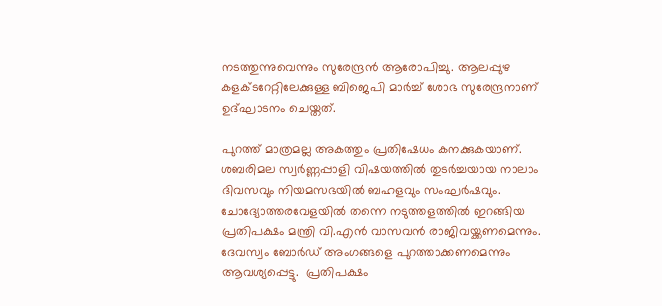നടത്തുന്നുവെന്നും സുരേന്ദ്രന്‍ ആരോപിച്ചു. ആലപ്പുഴ കളക്ടറേറ്റിലേക്കുള്ള ബിജെപി മാര്‍ച്ച് ശോഭ സുരേന്ദ്രനാണ് ഉദ്ഘാടനം ചെയ്തത്.

പുറത്ത് മാത്രമല്ല അകത്തും പ്രതിഷേധം കനക്കുകയാണ്. ശബരിമല സ്വര്‍ണ്ണപ്പാളി വിഷയത്തില്‍ തുടര്‍ച്ചയായ നാലാം ദിവസവും നിയമസഭയില്‍ ബഹളവും സംഘര്‍ഷവും. ചോദ്യോത്തരവേളയില്‍ തന്നെ നടുത്തളത്തില്‍ ഇറങ്ങിയ  പ്രതിപക്ഷം മന്ത്രി വി.എന്‍ വാസവന്‍ രാജിവയ്ക്കണമെന്നും.  ദേവസ്വം ബോര്‍ഡ് അംഗങ്ങളെ പുറത്താക്കണമെന്നും ആവശ്യപ്പെട്ടു.  പ്രതിപക്ഷം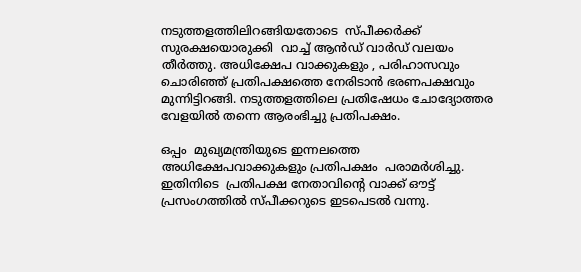നടുത്തളത്തിലിറങ്ങിയതോടെ  സ്പീക്കര്‍ക്ക് സുരക്ഷയൊരുക്കി  വാച്ച് ആന്‍ഡ് വാര്‍ഡ് വലയം തീര്‍ത്തു. അധിക്ഷേപ വാക്കുകളും , പരിഹാസവും ചൊരിഞ്ഞ് പ്രതിപക്ഷത്തെ നേരിടാന്‍ ഭരണപക്ഷവും മുന്നിട്ടിറങ്ങി. നടുത്തളത്തിലെ പ്രതിഷേധം ചോദ്യോത്തര വേളയില്‍ തന്നെ ആരംഭിച്ചു പ്രതിപക്ഷം.

ഒപ്പം  മുഖ്യമന്ത്രിയുടെ ഇന്നലത്തെ അധിക്ഷേപവാക്കുകളും പ്രതിപക്ഷം  പരാമര്‍ശിച്ചു. ഇതിനിടെ  പ്രതിപക്ഷ നേതാവിന്റെ വാക്ക് ഔട്ട് പ്രസംഗത്തില്‍ സ്പീക്കറുടെ ഇടപെടല്‍ വന്നു.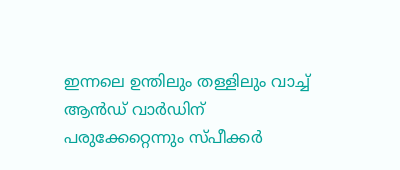ഇന്നലെ ഉന്തിലും തള്ളിലും വാച്ച് ആന്‍ഡ് വാര്‍ഡിന് പരുക്കേറ്റെന്നും സ്പീക്കര്‍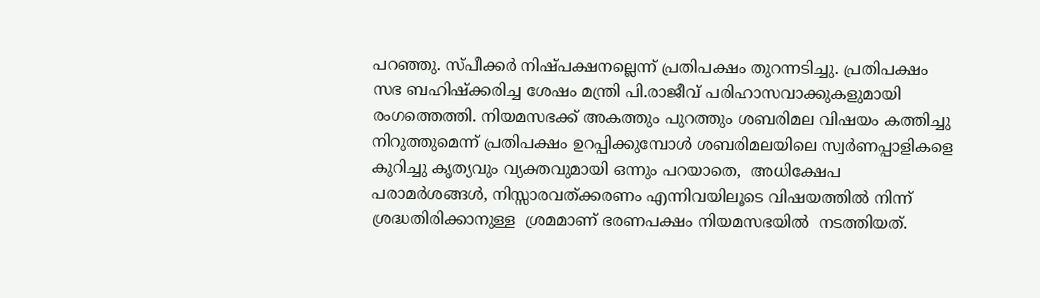പറഞ്ഞു. സ്പീക്കര്‍ നിഷ്പക്ഷനല്ലെന്ന് പ്രതിപക്ഷം തുറന്നടിച്ചു. പ്രതിപക്ഷം  സഭ ബഹിഷ്‌ക്കരിച്ച ശേഷം മന്ത്രി പി.രാജീവ് പരിഹാസവാക്കുകളുമായി രംഗത്തെത്തി. നിയമസഭക്ക് അകത്തും പുറത്തും ശബരിമല വിഷയം കത്തിച്ചു നിറുത്തുമെന്ന് പ്രതിപക്ഷം ഉറപ്പിക്കുമ്പോള്‍ ശബരിമലയിലെ സ്വര്‍ണപ്പാളികളെ കുറിച്ചു കൃത്യവും വ്യക്തവുമായി ഒന്നും പറയാതെ,  അധിക്ഷേപ പരാമര്‍ശങ്ങള്‍, നിസ്സാരവത്ക്കരണം എന്നിവയിലൂടെ വിഷയത്തില്‍ നിന്ന് ശ്രദ്ധതിരിക്കാനുള്ള  ശ്രമമാണ് ഭരണപക്ഷം നിയമസഭയില്‍  നടത്തിയത്.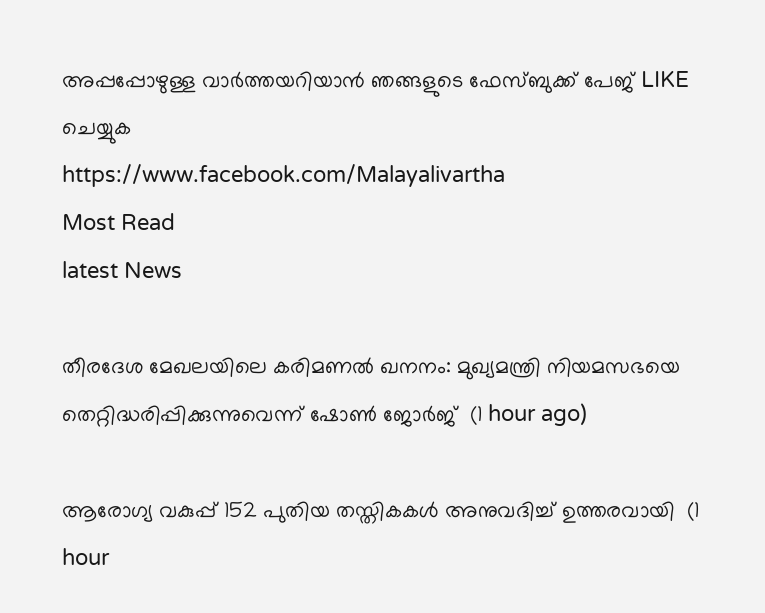അപ്പപ്പോഴുള്ള വാര്‍ത്തയറിയാന്‍ ഞങ്ങളുടെ ഫേസ്‌ബുക്ക്‌ പേജ് LIKE ചെയ്യുക
https://www.facebook.com/Malayalivartha
Most Read
latest News

തീരദേശ മേഖലയിലെ കരിമണല്‍ ഖനനം: മുഖ്യമന്ത്രി നിയമസഭയെ തെറ്റിദ്ധരിപ്പിക്കുന്നുവെന്ന് ഷോണ്‍ ജോര്‍ജ്  (1 hour ago)

ആരോഗ്യ വകുപ്പ് 152 പുതിയ തസ്തികകള്‍ അനുവദിച്ച് ഉത്തരവായി  (1 hour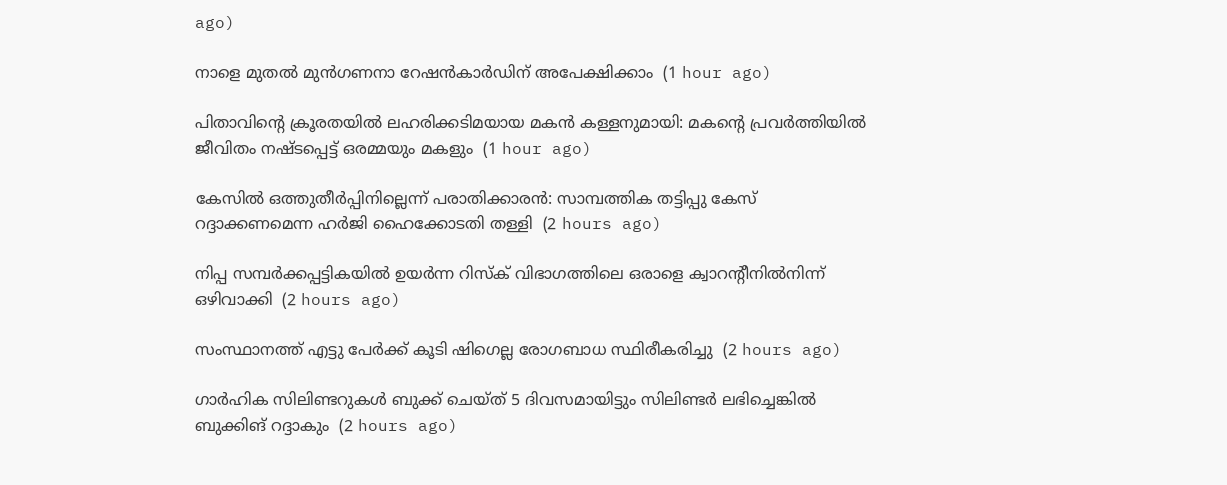ago)

നാളെ മുതല്‍ മുന്‍ഗണനാ റേഷന്‍കാര്‍ഡിന് അപേക്ഷിക്കാം  (1 hour ago)

പിതാവിന്റെ ക്രൂരതയില്‍ ലഹരിക്കടിമയായ മകന്‍ കള്ളനുമായി: മകന്റെ പ്രവര്‍ത്തിയില്‍ ജീവിതം നഷ്ടപ്പെട്ട് ഒരമ്മയും മകളും  (1 hour ago)

കേസില്‍ ഒത്തുതീര്‍പ്പിനില്ലെന്ന് പരാതിക്കാരന്‍: സാമ്പത്തിക തട്ടിപ്പു കേസ് റദ്ദാക്കണമെന്ന ഹര്‍ജി ഹൈക്കോടതി തള്ളി  (2 hours ago)

നിപ്പ സമ്പര്‍ക്കപ്പട്ടികയില്‍ ഉയര്‍ന്ന റിസ്‌ക് വിഭാഗത്തിലെ ഒരാളെ ക്വാറന്റീനില്‍നിന്ന് ഒഴിവാക്കി  (2 hours ago)

സംസ്ഥാനത്ത് എട്ടു പേര്‍ക്ക് കൂടി ഷിഗെല്ല രോഗബാധ സ്ഥിരീകരിച്ചു  (2 hours ago)

ഗാര്‍ഹിക സിലിണ്ടറുകള്‍ ബുക്ക് ചെയ്ത് 5 ദിവസമായിട്ടും സിലിണ്ടര്‍ ലഭിച്ചെങ്കില്‍ ബുക്കിങ് റദ്ദാകും  (2 hours ago)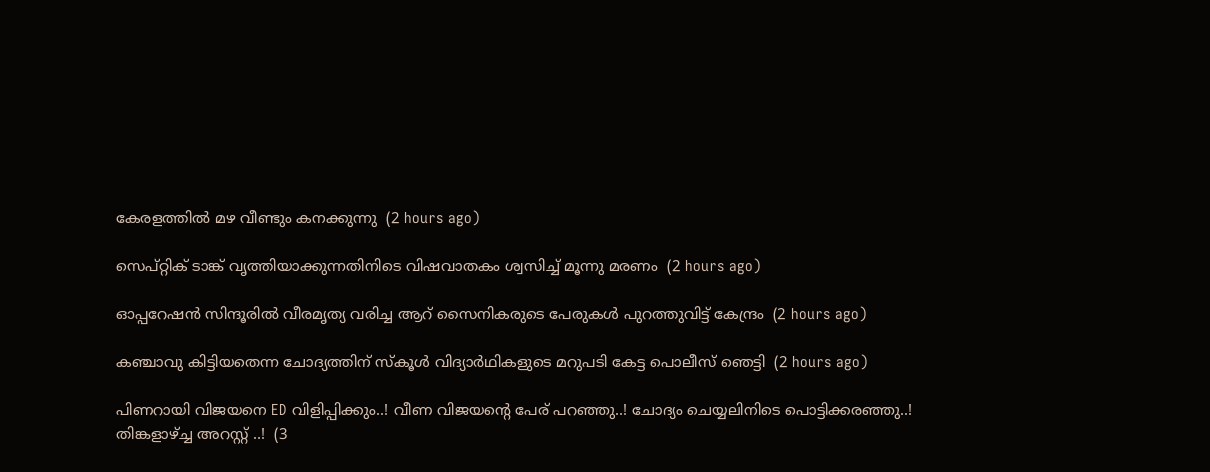കേരളത്തില്‍ മഴ വീണ്ടും കനക്കുന്നു  (2 hours ago)

സെപ്റ്റിക് ടാങ്ക് വൃത്തിയാക്കുന്നതിനിടെ വിഷവാതകം ശ്വസിച്ച് മൂന്നു മരണം  (2 hours ago)

ഓപ്പറേഷന്‍ സിന്ദൂരില്‍ വീരമൃത്യ വരിച്ച ആറ് സൈനികരുടെ പേരുകള്‍ പുറത്തുവിട്ട് കേന്ദ്രം  (2 hours ago)

കഞ്ചാവു കിട്ടിയതെന്ന ചോദ്യത്തിന് സ്‌കൂള്‍ വിദ്യാര്‍ഥികളുടെ മറുപടി കേട്ട പൊലീസ് ഞെട്ടി  (2 hours ago)

പിണറായി വിജയനെ ED വിളിപ്പിക്കും..! വീണ വിജയന്റെ പേര് പറഞ്ഞു..! ചോദ്യം ചെയ്യലിനിടെ പൊട്ടിക്കരഞ്ഞു..! തിങ്കളാഴ്ച്ച അറസ്റ്റ് ..!  (3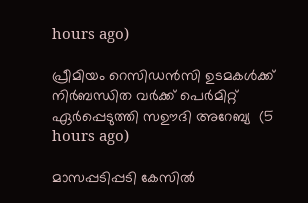hours ago)

പ്രീമിയം റെസിഡൻസി ഉടമകൾക്ക് നിർബന്ധിത വർക്ക് പെർമിറ്റ് ഏർപ്പെടുത്തി സഊദി അറേബ്യ  (5 hours ago)

മാസപ്പടിപ്പടി കേസില്‍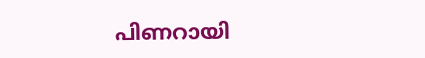പിണറായി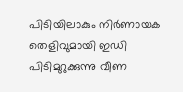പിടിയിലാകും നിര്‍ണായക തെളിവുമായി ഇഡി പിടിമുറുക്കുന്നു വീണ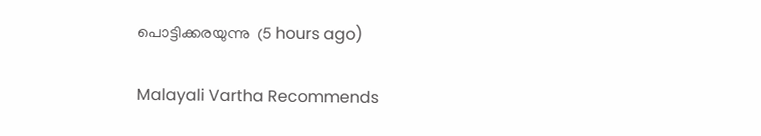പൊട്ടിക്കരയുന്നു  (5 hours ago)

Malayali Vartha Recommends